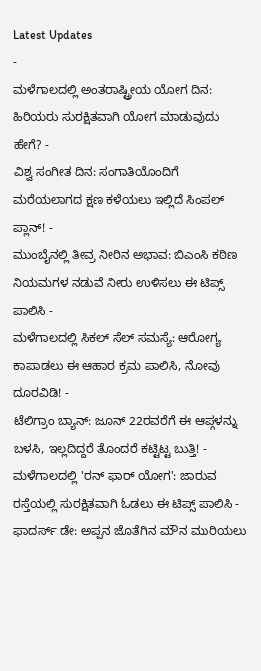Latest Updates
-
ಮಳೆಗಾಲದಲ್ಲಿ ಅಂತರಾಷ್ಟ್ರೀಯ ಯೋಗ ದಿನ: ಹಿರಿಯರು ಸುರಕ್ಷಿತವಾಗಿ ಯೋಗ ಮಾಡುವುದು ಹೇಗೆ? -
ವಿಶ್ವ ಸಂಗೀತ ದಿನ: ಸಂಗಾತಿಯೊಂದಿಗೆ ಮರೆಯಲಾಗದ ಕ್ಷಣ ಕಳೆಯಲು ಇಲ್ಲಿದೆ ಸಿಂಪಲ್ ಪ್ಲಾನ್! -
ಮುಂಬೈನಲ್ಲಿ ತೀವ್ರ ನೀರಿನ ಅಭಾವ: ಬಿಎಂಸಿ ಕಠಿಣ ನಿಯಮಗಳ ನಡುವೆ ನೀರು ಉಳಿಸಲು ಈ ಟಿಪ್ಸ್ ಪಾಲಿಸಿ -
ಮಳೆಗಾಲದಲ್ಲಿ ಸಿಕಲ್ ಸೆಲ್ ಸಮಸ್ಯೆ: ಆರೋಗ್ಯ ಕಾಪಾಡಲು ಈ ಆಹಾರ ಕ್ರಮ ಪಾಲಿಸಿ, ನೋವು ದೂರವಿಡಿ! -
ಟೆಲಿಗ್ರಾಂ ಬ್ಯಾನ್: ಜೂನ್ 22ರವರೆಗೆ ಈ ಆಪ್ಗಳನ್ನು ಬಳಸಿ, ಇಲ್ಲದಿದ್ದರೆ ತೊಂದರೆ ಕಟ್ಟಿಟ್ಟ ಬುತ್ತಿ! -
ಮಳೆಗಾಲದಲ್ಲಿ 'ರನ್ ಫಾರ್ ಯೋಗ': ಜಾರುವ ರಸ್ತೆಯಲ್ಲಿ ಸುರಕ್ಷಿತವಾಗಿ ಓಡಲು ಈ ಟಿಪ್ಸ್ ಪಾಲಿಸಿ -
ಫಾದರ್ಸ್ ಡೇ: ಅಪ್ಪನ ಜೊತೆಗಿನ ಮೌನ ಮುರಿಯಲು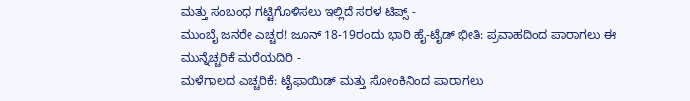ಮತ್ತು ಸಂಬಂಧ ಗಟ್ಟಿಗೊಳಿಸಲು ಇಲ್ಲಿದೆ ಸರಳ ಟಿಪ್ಸ್ -
ಮುಂಬೈ ಜನರೇ ಎಚ್ಚರ! ಜೂನ್ 18-19ರಂದು ಭಾರಿ ಹೈ-ಟೈಡ್ ಭೀತಿ: ಪ್ರವಾಹದಿಂದ ಪಾರಾಗಲು ಈ ಮುನ್ನೆಚ್ಚರಿಕೆ ಮರೆಯದಿರಿ -
ಮಳೆಗಾಲದ ಎಚ್ಚರಿಕೆ: ಟೈಫಾಯಿಡ್ ಮತ್ತು ಸೋಂಕಿನಿಂದ ಪಾರಾಗಲು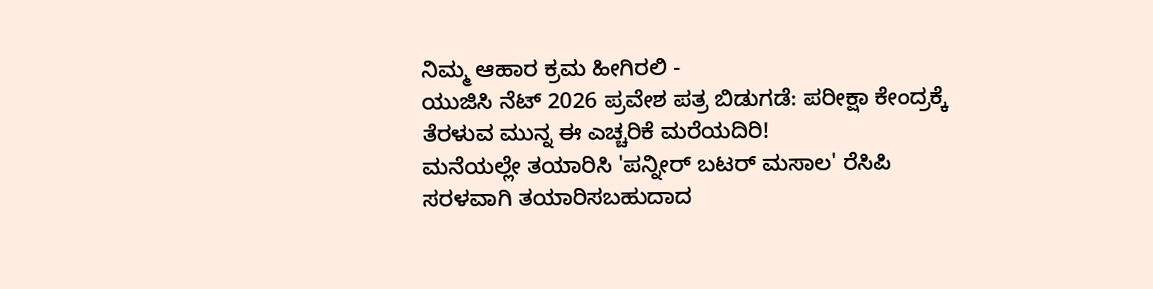ನಿಮ್ಮ ಆಹಾರ ಕ್ರಮ ಹೀಗಿರಲಿ -
ಯುಜಿಸಿ ನೆಟ್ 2026 ಪ್ರವೇಶ ಪತ್ರ ಬಿಡುಗಡೆ: ಪರೀಕ್ಷಾ ಕೇಂದ್ರಕ್ಕೆ ತೆರಳುವ ಮುನ್ನ ಈ ಎಚ್ಚರಿಕೆ ಮರೆಯದಿರಿ!
ಮನೆಯಲ್ಲೇ ತಯಾರಿಸಿ 'ಪನ್ನೀರ್ ಬಟರ್ ಮಸಾಲ' ರೆಸಿಪಿ
ಸರಳವಾಗಿ ತಯಾರಿಸಬಹುದಾದ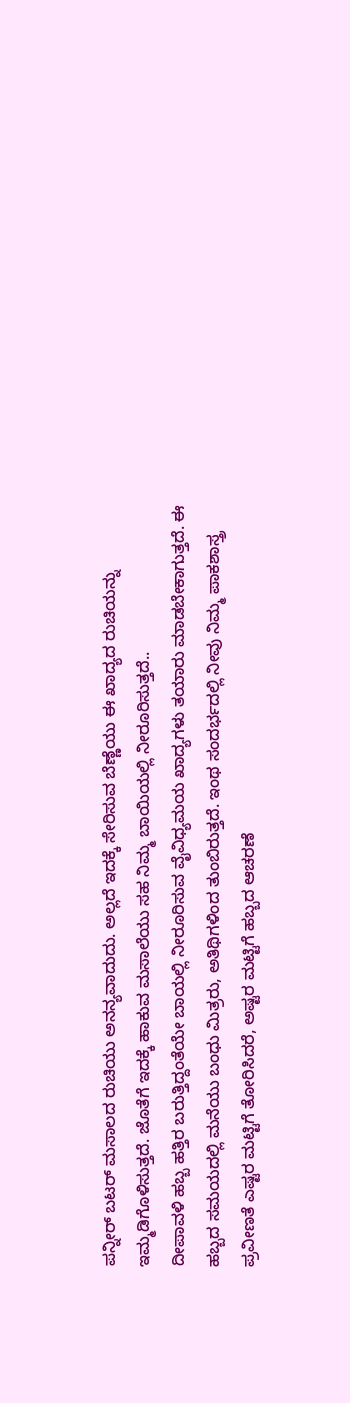ಪನ್ನೀರ್ ಬಟರ್ ಮಸಾಲದ ರುಚಿಯು ಅನನ್ಯವಾದುದು. ಅಲ್ಲದೆ ಇದಕ್ಕೆ ಸೇರಿಸುವ ಬೆಣ್ಣೆಯು ಈ ಖಾದ್ಯದ ರುಚಿಯನ್ನು ಇಮ್ಮಡಿಗೊಳಿಸುತ್ತದೆ. ಜೊತೆಗೆ ಇದಕ್ಕೆ ಹಾಕುವ ಮಸಾಲೆಯು ಸಹ ನಿಮ್ಮ ಬಾಯಿಯಲ್ಲಿ ನೀರೂರಿಸುತ್ತದೆ..
ದೀಪಾವಳಿ ಹಬ್ಬ ಹತ್ತಿರ ಬರುತ್ತಿದ್ದಂತೆಯೇ ಬಾಯಲ್ಲಿ ನೀರೂರಿಸುವ ವೈವಿಧ್ಯಮಯ ಖಾದ್ಯಗಳು ತಯಾರು ಮಾಡಬೇಕಾಗುತ್ತದೆ. ಈ ಹಬ್ಬದ ಸಮಯದಲ್ಲಿ ಮನೆಯು ಬಂಧು ಮಿತ್ರರು, ಅತಿಥಿಗಳಿಂದ ತುಂಬಿರುತ್ತದೆ. ಇಂಥ ಸಂದರ್ಭದಲ್ಲಿ ನೀವು ನಿಮ್ಮ ಪಾಕಶಾಸ್ತ್ರ ಪ್ರವೀಣತೆ ಎಷ್ಟರ ಮಟ್ಟಿಗೆ ತೋರಿಸಿದರೆ, ಅಷ್ಟರ ಮಟ್ಟಿಗೆ ಹಬ್ಬದ ಆಚರಣೆ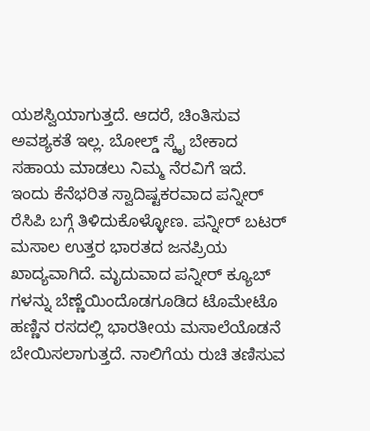ಯಶಸ್ವಿಯಾಗುತ್ತದೆ. ಆದರೆ, ಚಿಂತಿಸುವ ಅವಶ್ಯಕತೆ ಇಲ್ಲ. ಬೋಲ್ಡ್ ಸ್ಕೈ ಬೇಕಾದ ಸಹಾಯ ಮಾಡಲು ನಿಮ್ಮ ನೆರವಿಗೆ ಇದೆ.
ಇಂದು ಕೆನೆಭರಿತ ಸ್ವಾದಿಷ್ಟಕರವಾದ ಪನ್ನೀರ್ ರೆಸಿಪಿ ಬಗ್ಗೆ ತಿಳಿದುಕೊಳ್ಳೋಣ. ಪನ್ನೀರ್ ಬಟರ್ ಮಸಾಲ ಉತ್ತರ ಭಾರತದ ಜನಪ್ರಿಯ ಖಾದ್ಯವಾಗಿದೆ. ಮೃದುವಾದ ಪನ್ನೀರ್ ಕ್ಯೂಬ್ ಗಳನ್ನು ಬೆಣ್ಣೆಯಿಂದೊಡಗೂಡಿದ ಟೊಮೇಟೊ ಹಣ್ಣಿನ ರಸದಲ್ಲಿ ಭಾರತೀಯ ಮಸಾಲೆಯೊಡನೆ ಬೇಯಿಸಲಾಗುತ್ತದೆ. ನಾಲಿಗೆಯ ರುಚಿ ತಣಿಸುವ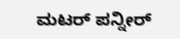ಮಟರ್ ಪನ್ನೀರ್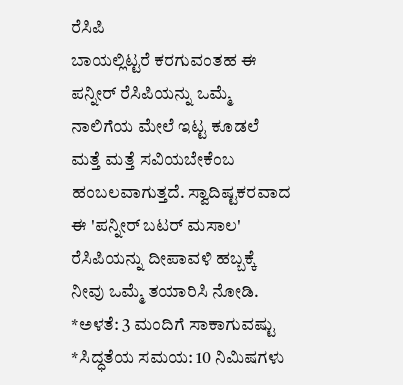ರೆಸಿಪಿ
ಬಾಯಲ್ಲಿಟ್ಟರೆ ಕರಗುವಂತಹ ಈ ಪನ್ನೀರ್ ರೆಸಿಪಿಯನ್ನು ಒಮ್ಮೆ ನಾಲಿಗೆಯ ಮೇಲೆ ಇಟ್ಟ ಕೂಡಲೆ ಮತ್ತೆ ಮತ್ತೆ ಸವಿಯಬೇಕೆಂಬ ಹಂಬಲವಾಗುತ್ತದೆ. ಸ್ವಾದಿಷ್ಟಕರವಾದ ಈ 'ಪನ್ನೀರ್ ಬಟರ್ ಮಸಾಲ' ರೆಸಿಪಿಯನ್ನು ದೀಪಾವಳಿ ಹಬ್ಬಕ್ಕೆ ನೀವು ಒಮ್ಮೆ ತಯಾರಿಸಿ ನೋಡಿ.
*ಅಳತೆ: 3 ಮಂದಿಗೆ ಸಾಕಾಗುವಷ್ಟು
*ಸಿದ್ಧತೆಯ ಸಮಯ: 10 ನಿಮಿಷಗಳು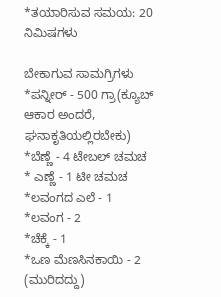*ತಯಾರಿಸುವ ಸಮಯ: 20 ನಿಮಿಷಗಳು

ಬೇಕಾಗುವ ಸಾಮಗ್ರಿಗಳು
*ಪನ್ನೀರ್ - 500 ಗ್ರಾ(ಕ್ಯೂಬ್ ಆಕಾರ ಅಂದರೆ, ಘನಾಕೃತಿಯಲ್ಲಿರಬೇಕು)
*ಬೆಣ್ಣೆ - 4 ಟೇಬಲ್ ಚಮಚ
* ಎಣ್ಣೆ - 1 ಟೀ ಚಮಚ
*ಲವಂಗದ ಎಲೆ - 1
*ಲವಂಗ - 2
*ಚೆಕ್ಕೆ - 1
*ಒಣ ಮೆಣಸಿನಕಾಯಿ - 2 (ಮುರಿದದ್ದು)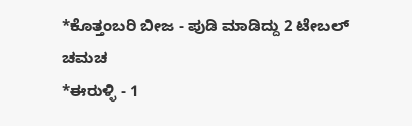*ಕೊತ್ತಂಬರಿ ಬೀಜ - ಪುಡಿ ಮಾಡಿದ್ದು 2 ಟೇಬಲ್ ಚಮಚ
*ಈರುಳ್ಳಿ - 1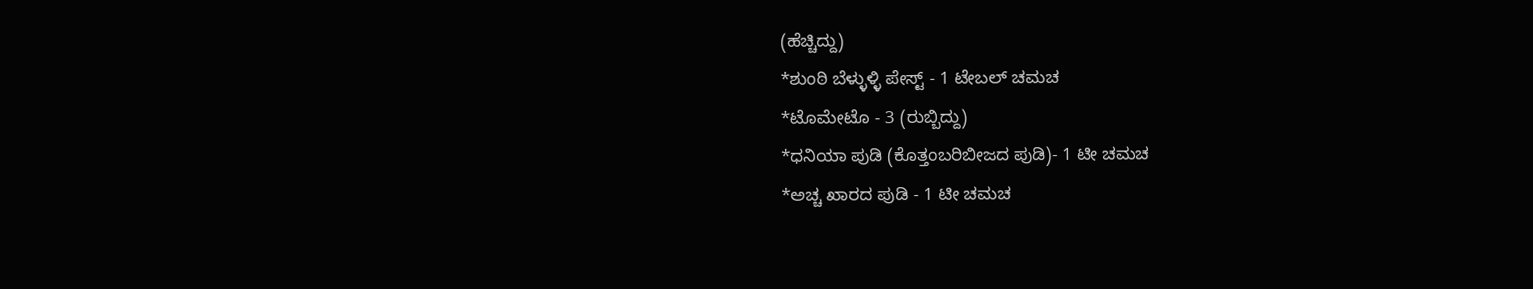(ಹೆಚ್ಚಿದ್ದು)
*ಶುಂಠಿ ಬೆಳ್ಳುಳ್ಳಿ ಪೇಸ್ಟ್ - 1 ಟೇಬಲ್ ಚಮಚ
*ಟೊಮೇಟೊ - 3 (ರುಬ್ಬಿದ್ದು)
*ಧನಿಯಾ ಪುಡಿ (ಕೊತ್ತಂಬರಿಬೀಜದ ಪುಡಿ)- 1 ಟೀ ಚಮಚ
*ಅಚ್ಚ ಖಾರದ ಪುಡಿ - 1 ಟೀ ಚಮಚ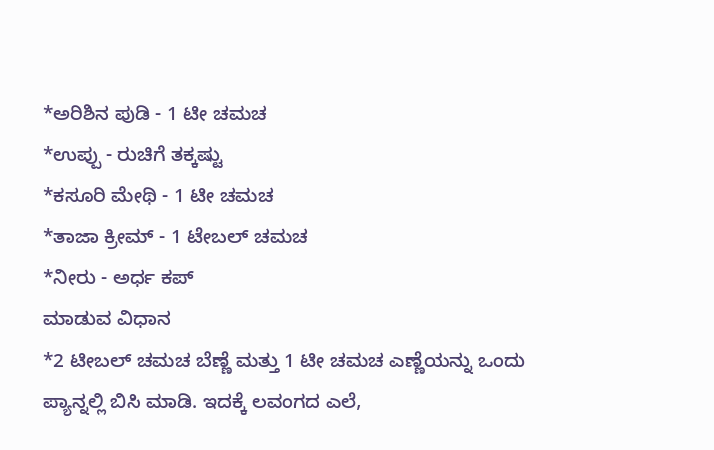*ಅರಿಶಿನ ಪುಡಿ - 1 ಟೀ ಚಮಚ
*ಉಪ್ಪು - ರುಚಿಗೆ ತಕ್ಕಷ್ಟು
*ಕಸೂರಿ ಮೇಥಿ - 1 ಟೀ ಚಮಚ
*ತಾಜಾ ಕ್ರೀಮ್ - 1 ಟೇಬಲ್ ಚಮಚ
*ನೀರು - ಅರ್ಧ ಕಪ್
ಮಾಡುವ ವಿಧಾನ
*2 ಟೀಬಲ್ ಚಮಚ ಬೆಣ್ಣೆ ಮತ್ತು 1 ಟೀ ಚಮಚ ಎಣ್ಣೆಯನ್ನು ಒಂದು ಪ್ಯಾನ್ನಲ್ಲಿ ಬಿಸಿ ಮಾಡಿ. ಇದಕ್ಕೆ ಲವಂಗದ ಎಲೆ,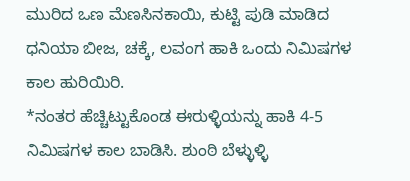ಮುರಿದ ಒಣ ಮೆಣಸಿನಕಾಯಿ, ಕುಟ್ಟಿ ಪುಡಿ ಮಾಡಿದ ಧನಿಯಾ ಬೀಜ, ಚಕ್ಕೆ, ಲವಂಗ ಹಾಕಿ ಒಂದು ನಿಮಿಷಗಳ ಕಾಲ ಹುರಿಯಿರಿ.
*ನಂತರ ಹೆಚ್ಚಿಟ್ಟುಕೊಂಡ ಈರುಳ್ಳಿಯನ್ನು ಹಾಕಿ 4-5 ನಿಮಿಷಗಳ ಕಾಲ ಬಾಡಿಸಿ. ಶುಂಠಿ ಬೆಳ್ಳುಳ್ಳಿ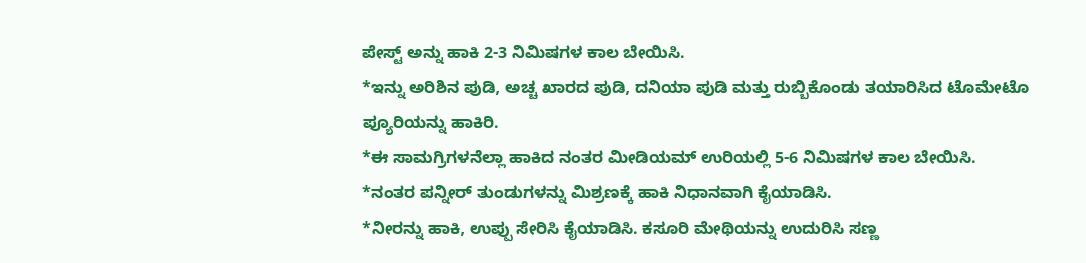ಪೇಸ್ಟ್ ಅನ್ನು ಹಾಕಿ 2-3 ನಿಮಿಷಗಳ ಕಾಲ ಬೇಯಿಸಿ.
*ಇನ್ನು ಅರಿಶಿನ ಪುಡಿ, ಅಚ್ಚ ಖಾರದ ಪುಡಿ, ದನಿಯಾ ಪುಡಿ ಮತ್ತು ರುಬ್ಬಿಕೊಂಡು ತಯಾರಿಸಿದ ಟೊಮೇಟೊ ಪ್ಯೂರಿಯನ್ನು ಹಾಕಿರಿ.
*ಈ ಸಾಮಗ್ರಿಗಳನೆಲ್ಲಾ ಹಾಕಿದ ನಂತರ ಮೀಡಿಯಮ್ ಉರಿಯಲ್ಲಿ 5-6 ನಿಮಿಷಗಳ ಕಾಲ ಬೇಯಿಸಿ.
*ನಂತರ ಪನ್ನೀರ್ ತುಂಡುಗಳನ್ನು ಮಿಶ್ರಣಕ್ಕೆ ಹಾಕಿ ನಿಧಾನವಾಗಿ ಕೈಯಾಡಿಸಿ.
*ನೀರನ್ನು ಹಾಕಿ, ಉಪ್ಪು ಸೇರಿಸಿ ಕೈಯಾಡಿಸಿ. ಕಸೂರಿ ಮೇಥಿಯನ್ನು ಉದುರಿಸಿ ಸಣ್ಣ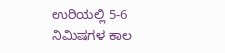ಉರಿಯಲ್ಲಿ 5-6 ನಿಮಿಷಗಳ ಕಾಲ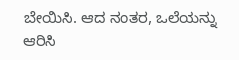ಬೇಯಿಸಿ. ಆದ ನಂತರ, ಒಲೆಯನ್ನು ಆರಿಸಿ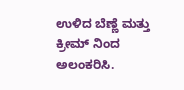ಉಳಿದ ಬೆಣ್ಣೆ ಮತ್ತು ಕ್ರೀಮ್ ನಿಂದ ಅಲಂಕರಿಸಿ.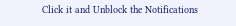Click it and Unblock the Notifications